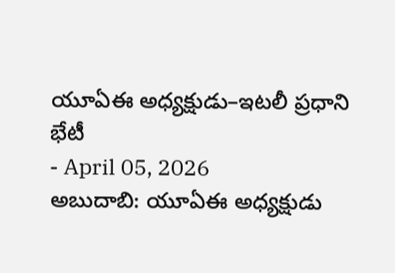యూఏఈ అధ్యక్షుడు–ఇటలీ ప్రధాని భేటీ
- April 05, 2026
అబుదాబి: యూఏఈ అధ్యక్షుడు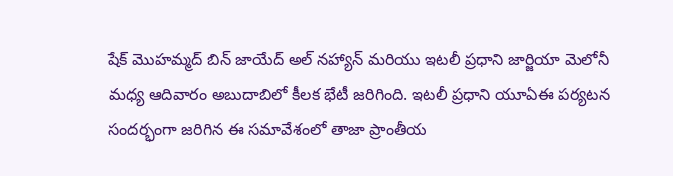షేక్ మొహమ్మద్ బిన్ జాయేద్ అల్ నహ్యాన్ మరియు ఇటలీ ప్రధాని జార్జియా మెలోనీ మధ్య ఆదివారం అబుదాబిలో కీలక భేటీ జరిగింది. ఇటలీ ప్రధాని యూఏఈ పర్యటన సందర్భంగా జరిగిన ఈ సమావేశంలో తాజా ప్రాంతీయ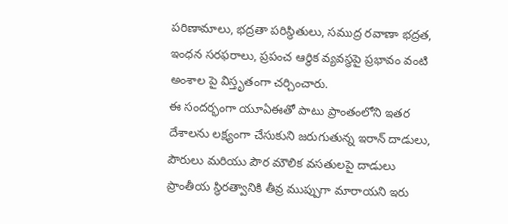పరిణామాలు, భద్రతా పరిస్థితులు, సముద్ర రవాణా భద్రత, ఇంధన సరఫరాలు, ప్రపంచ ఆర్థిక వ్యవస్థపై ప్రభావం వంటి అంశాల పై విస్తృతంగా చర్చించారు.
ఈ సందర్భంగా యూఏఈతో పాటు ప్రాంతంలోని ఇతర దేశాలను లక్ష్యంగా చేసుకుని జరుగుతున్న ఇరాన్ దాడులు, పౌరులు మరియు పౌర మౌలిక వసతులపై దాడులు ప్రాంతీయ స్థిరత్వానికి తీవ్ర ముప్పుగా మారాయని ఇరు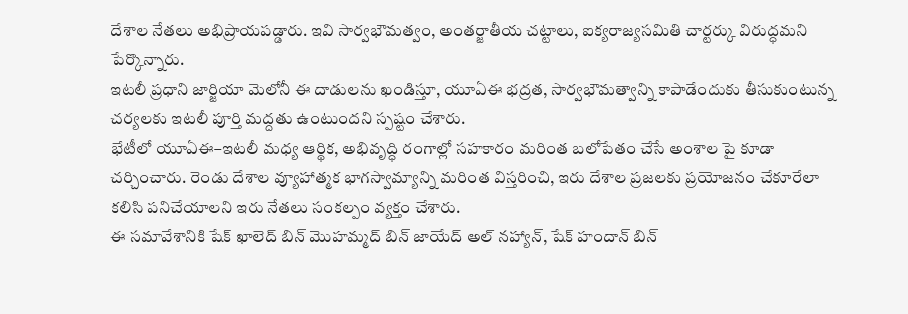దేశాల నేతలు అభిప్రాయపడ్డారు. ఇవి సార్వభౌమత్వం, అంతర్జాతీయ చట్టాలు, ఐక్యరాజ్యసమితి చార్టర్కు విరుద్ధమని పేర్కొన్నారు.
ఇటలీ ప్రధాని జార్జియా మెలోనీ ఈ దాడులను ఖండిస్తూ, యూఏఈ భద్రత, సార్వభౌమత్వాన్ని కాపాడేందుకు తీసుకుంటున్న చర్యలకు ఇటలీ పూర్తి మద్దతు ఉంటుందని స్పష్టం చేశారు.
భేటీలో యూఏఈ–ఇటలీ మధ్య ఆర్థిక, అభివృద్ధి రంగాల్లో సహకారం మరింత బలోపేతం చేసే అంశాల పై కూడా చర్చించారు. రెండు దేశాల వ్యూహాత్మక భాగస్వామ్యాన్ని మరింత విస్తరించి, ఇరు దేశాల ప్రజలకు ప్రయోజనం చేకూరేలా కలిసి పనిచేయాలని ఇరు నేతలు సంకల్పం వ్యక్తం చేశారు.
ఈ సమావేశానికి షేక్ ఖాలెద్ బిన్ మొహమ్మద్ బిన్ జాయేద్ అల్ నహ్యాన్, షేక్ హందాన్ బిన్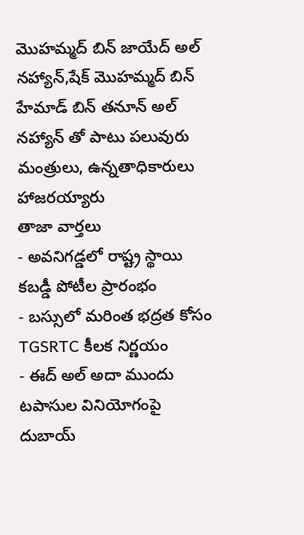మొహమ్మద్ బిన్ జాయేద్ అల్ నహ్యాన్,షేక్ మొహమ్మద్ బిన్ హేమాడ్ బిన్ తనూన్ అల్ నహ్యాన్ తో పాటు పలువురు మంత్రులు, ఉన్నతాధికారులు హాజరయ్యారు
తాజా వార్తలు
- అవనిగడ్డలో రాష్ట్ర స్థాయి కబడ్డీ పోటీల ప్రారంభం
- బస్సులో మరింత భద్రత కోసం TGSRTC కీలక నిర్ణయం
- ఈద్ అల్ అదా ముందు టపాసుల వినియోగంపై దుబాయ్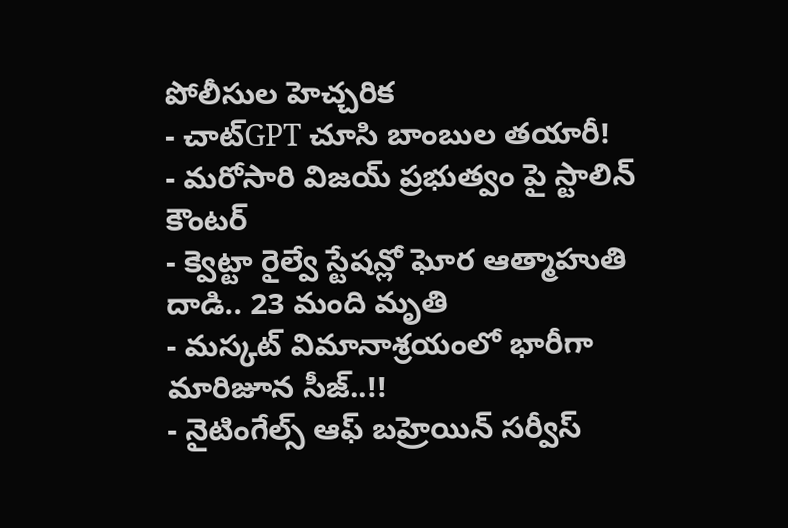పోలీసుల హెచ్చరిక
- చాట్GPT చూసి బాంబుల తయారీ!
- మరోసారి విజయ్ ప్రభుత్వం పై స్టాలిన్ కౌంటర్
- క్వెట్టా రైల్వే స్టేషన్లో ఘోర ఆత్మాహుతి దాడి.. 23 మంది మృతి
- మస్కట్ విమానాశ్రయంలో భారీగా మారిజూన సీజ్..!!
- నైటింగేల్స్ ఆఫ్ బహ్రెయిన్ సర్వీస్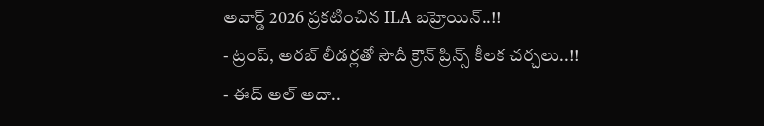అవార్డ్ 2026 ప్రకటించిన ILA బహ్రెయిన్..!!
- ట్రంప్, అరబ్ లీడర్లతో సౌదీ క్రౌన్ ప్రిన్స్ కీలక చర్చలు..!!
- ఈద్ అల్ అదా..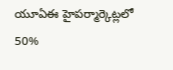యూఏఈ హైపర్మార్కెట్లలో 50%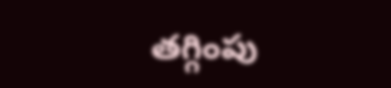తగ్గింపు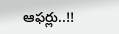ఆఫర్లు..!!